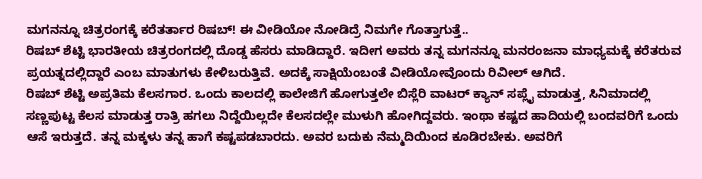ಮಗನನ್ನೂ ಚಿತ್ರರಂಗಕ್ಕೆ ಕರೆತರ್ತಾರ ರಿಷಬ್! ಈ ವೀಡಿಯೋ ನೋಡಿದ್ರೆ ನಿಮಗೇ ಗೊತ್ತಾಗುತ್ತೆ..
ರಿಷಬ್ ಶೆಟ್ಟಿ ಭಾರತೀಯ ಚಿತ್ರರಂಗದಲ್ಲಿ ದೊಡ್ಡ ಹೆಸರು ಮಾಡಿದ್ದಾರೆ. ಇದೀಗ ಅವರು ತನ್ನ ಮಗನನ್ನೂ ಮನರಂಜನಾ ಮಾಧ್ಯಮಕ್ಕೆ ಕರೆತರುವ ಪ್ರಯತ್ನದಲ್ಲಿದ್ದಾರೆ ಎಂಬ ಮಾತುಗಳು ಕೇಳಿಬರುತ್ತಿವೆ. ಅದಕ್ಕೆ ಸಾಕ್ಷಿಯೆಂಬಂತೆ ವೀಡಿಯೋವೊಂದು ರಿವೀಲ್ ಆಗಿದೆ.
ರಿಷಬ್ ಶೆಟ್ಟಿ ಅಪ್ರತಿಮ ಕೆಲಸಗಾರ. ಒಂದು ಕಾಲದಲ್ಲಿ ಕಾಲೇಜಿಗೆ ಹೋಗುತ್ತಲೇ ಬಿಸ್ಲೆರಿ ವಾಟರ್ ಕ್ಯಾನ್ ಸಪ್ಲೈ ಮಾಡುತ್ತ, ಸಿನಿಮಾದಲ್ಲಿ ಸಣ್ಣಪುಟ್ಟ ಕೆಲಸ ಮಾಡುತ್ತ ರಾತ್ರಿ ಹಗಲು ನಿದ್ದೆಯಿಲ್ಲದೇ ಕೆಲಸದಲ್ಲೇ ಮುಳುಗಿ ಹೋಗಿದ್ದವರು. ಇಂಥಾ ಕಷ್ಟದ ಹಾದಿಯಲ್ಲಿ ಬಂದವರಿಗೆ ಒಂದು ಆಸೆ ಇರುತ್ತದೆ. ತನ್ನ ಮಕ್ಕಳು ತನ್ನ ಹಾಗೆ ಕಷ್ಟಪಡಬಾರದು. ಅವರ ಬದುಕು ನೆಮ್ಮದಿಯಿಂದ ಕೂಡಿರಬೇಕು. ಅವರಿಗೆ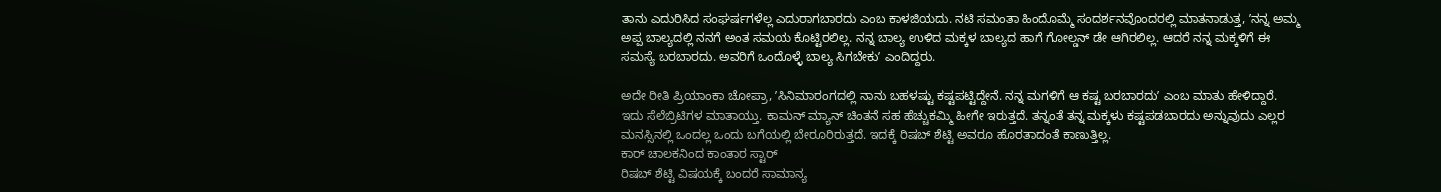ತಾನು ಎದುರಿಸಿದ ಸಂಘರ್ಷಗಳೆಲ್ಲ ಎದುರಾಗಬಾರದು ಎಂಬ ಕಾಳಜಿಯದು. ನಟಿ ಸಮಂತಾ ಹಿಂದೊಮ್ಮೆ ಸಂದರ್ಶನವೊಂದರಲ್ಲಿ ಮಾತನಾಡುತ್ತ, ʼನನ್ನ ಅಮ್ಮ ಅಪ್ಪ ಬಾಲ್ಯದಲ್ಲಿ ನನಗೆ ಅಂತ ಸಮಯ ಕೊಟ್ಟಿರಲಿಲ್ಲ. ನನ್ನ ಬಾಲ್ಯ ಉಳಿದ ಮಕ್ಕಳ ಬಾಲ್ಯದ ಹಾಗೆ ಗೋಲ್ಡನ್ ಡೇ ಆಗಿರಲಿಲ್ಲ. ಆದರೆ ನನ್ನ ಮಕ್ಕಳಿಗೆ ಈ ಸಮಸ್ಯೆ ಬರಬಾರದು. ಅವರಿಗೆ ಒಂದೊಳ್ಳೆ ಬಾಲ್ಯ ಸಿಗಬೇಕುʼ ಎಂದಿದ್ದರು.

ಅದೇ ರೀತಿ ಪ್ರಿಯಾಂಕಾ ಚೋಪ್ರಾ, ʼಸಿನಿಮಾರಂಗದಲ್ಲಿ ನಾನು ಬಹಳಷ್ಟು ಕಷ್ಟಪಟ್ಟಿದ್ದೇನೆ. ನನ್ನ ಮಗಳಿಗೆ ಆ ಕಷ್ಟ ಬರಬಾರದುʼ ಎಂಬ ಮಾತು ಹೇಳಿದ್ದಾರೆ. ಇದು ಸೆಲೆಬ್ರಿಟಿಗಳ ಮಾತಾಯ್ತು. ಕಾಮನ್ ಮ್ಯಾನ್ ಚಿಂತನೆ ಸಹ ಹೆಚ್ಚುಕಮ್ಮಿ ಹೀಗೇ ಇರುತ್ತದೆ. ತನ್ನಂತೆ ತನ್ನ ಮಕ್ಕಳು ಕಷ್ಟಪಡಬಾರದು ಅನ್ನುವುದು ಎಲ್ಲರ ಮನಸ್ಸಿನಲ್ಲಿ ಒಂದಲ್ಲ ಒಂದು ಬಗೆಯಲ್ಲಿ ಬೇರೂರಿರುತ್ತದೆ. ಇದಕ್ಕೆ ರಿಷಬ್ ಶೆಟ್ಟಿ ಅವರೂ ಹೊರತಾದಂತೆ ಕಾಣುತ್ತಿಲ್ಲ.
ಕಾರ್ ಚಾಲಕನಿಂದ ಕಾಂತಾರ ಸ್ಟಾರ್
ರಿಷಬ್ ಶೆಟ್ಟಿ ವಿಷಯಕ್ಕೆ ಬಂದರೆ ಸಾಮಾನ್ಯ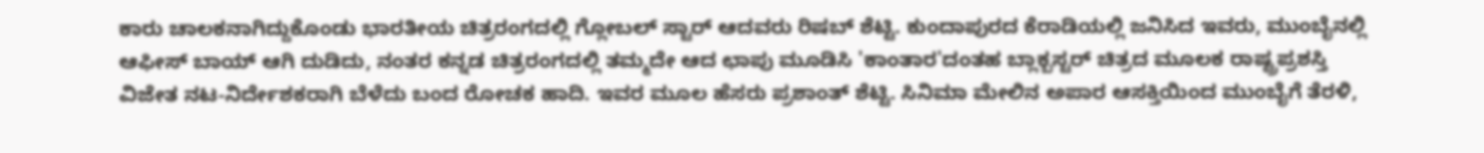ಕಾರು ಚಾಲಕನಾಗಿದ್ದುಕೊಂಡು ಭಾರತೀಯ ಚಿತ್ರರಂಗದಲ್ಲಿ ಗ್ಲೋಬಲ್ ಸ್ಟಾರ್ ಆದವರು ರಿಷಬ್ ಶೆಟ್ಟಿ. ಕುಂದಾಪುರದ ಕೆರಾಡಿಯಲ್ಲಿ ಜನಿಸಿದ ಇವರು, ಮುಂಬೈನಲ್ಲಿ ಆಫೀಸ್ ಬಾಯ್ ಆಗಿ ದುಡಿದು, ನಂತರ ಕನ್ನಡ ಚಿತ್ರರಂಗದಲ್ಲಿ ತಮ್ಮದೇ ಆದ ಛಾಪು ಮೂಡಿಸಿ 'ಕಾಂತಾರ'ದಂತಹ ಬ್ಲಾಕ್ಬಸ್ಟರ್ ಚಿತ್ರದ ಮೂಲಕ ರಾಷ್ಟ್ರಪ್ರಶಸ್ತಿ ವಿಜೇತ ನಟ-ನಿರ್ದೇಶಕರಾಗಿ ಬೆಳೆದು ಬಂದ ರೋಚಕ ಹಾದಿ. ಇವರ ಮೂಲ ಹೆಸರು ಪ್ರಶಾಂತ್ ಶೆಟ್ಟಿ. ಸಿನಿಮಾ ಮೇಲಿನ ಅಪಾರ ಆಸಕ್ತಿಯಿಂದ ಮುಂಬೈಗೆ ತೆರಳಿ,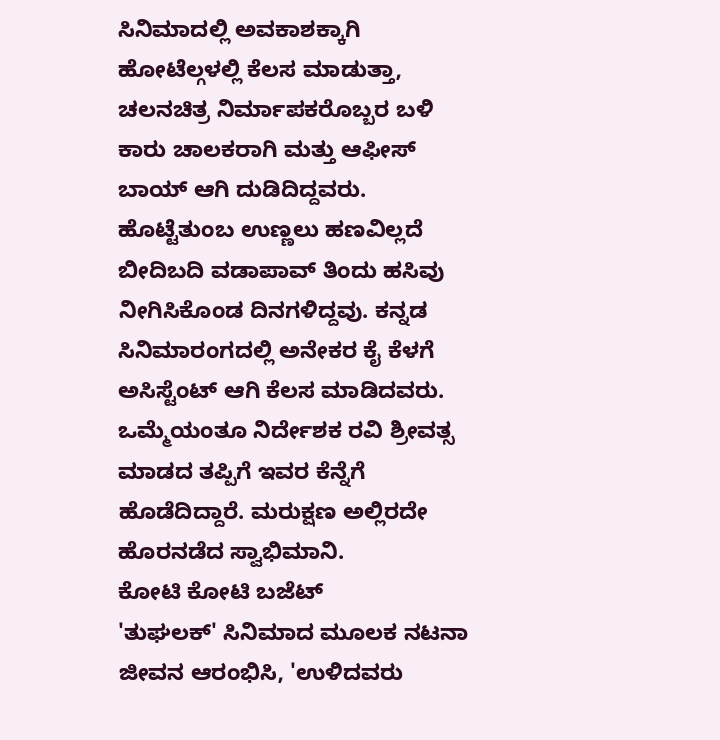ಸಿನಿಮಾದಲ್ಲಿ ಅವಕಾಶಕ್ಕಾಗಿ ಹೋಟೆಲ್ಗಳಲ್ಲಿ ಕೆಲಸ ಮಾಡುತ್ತಾ, ಚಲನಚಿತ್ರ ನಿರ್ಮಾಪಕರೊಬ್ಬರ ಬಳಿ ಕಾರು ಚಾಲಕರಾಗಿ ಮತ್ತು ಆಫೀಸ್ ಬಾಯ್ ಆಗಿ ದುಡಿದಿದ್ದವರು.
ಹೊಟ್ಟೆತುಂಬ ಉಣ್ಣಲು ಹಣವಿಲ್ಲದೆ ಬೀದಿಬದಿ ವಡಾಪಾವ್ ತಿಂದು ಹಸಿವು ನೀಗಿಸಿಕೊಂಡ ದಿನಗಳಿದ್ದವು. ಕನ್ನಡ ಸಿನಿಮಾರಂಗದಲ್ಲಿ ಅನೇಕರ ಕೈ ಕೆಳಗೆ ಅಸಿಸ್ಟೆಂಟ್ ಆಗಿ ಕೆಲಸ ಮಾಡಿದವರು. ಒಮ್ಮೆಯಂತೂ ನಿರ್ದೇಶಕ ರವಿ ಶ್ರೀವತ್ಸ ಮಾಡದ ತಪ್ಪಿಗೆ ಇವರ ಕೆನ್ನೆಗೆ ಹೊಡೆದಿದ್ದಾರೆ. ಮರುಕ್ಷಣ ಅಲ್ಲಿರದೇ ಹೊರನಡೆದ ಸ್ವಾಭಿಮಾನಿ.
ಕೋಟಿ ಕೋಟಿ ಬಜೆಟ್
'ತುಘಲಕ್' ಸಿನಿಮಾದ ಮೂಲಕ ನಟನಾ ಜೀವನ ಆರಂಭಿಸಿ, 'ಉಳಿದವರು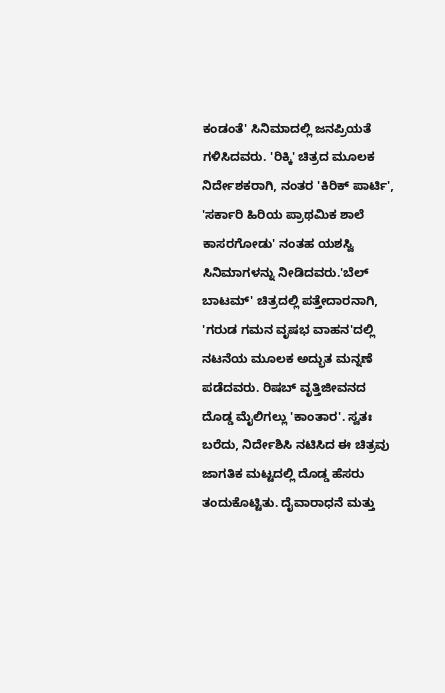ಕಂಡಂತೆ' ಸಿನಿಮಾದಲ್ಲಿ ಜನಪ್ರಿಯತೆ ಗಳಿಸಿದವರು. 'ರಿಕ್ಕಿ' ಚಿತ್ರದ ಮೂಲಕ ನಿರ್ದೇಶಕರಾಗಿ, ನಂತರ 'ಕಿರಿಕ್ ಪಾರ್ಟಿ', 'ಸರ್ಕಾರಿ ಹಿರಿಯ ಪ್ರಾಥಮಿಕ ಶಾಲೆ ಕಾಸರಗೋಡು' ನಂತಹ ಯಶಸ್ವಿ ಸಿನಿಮಾಗಳನ್ನು ನೀಡಿದವರು.'ಬೆಲ್ ಬಾಟಮ್' ಚಿತ್ರದಲ್ಲಿ ಪತ್ತೇದಾರನಾಗಿ, 'ಗರುಡ ಗಮನ ವೃಷಭ ವಾಹನ'ದಲ್ಲಿ ನಟನೆಯ ಮೂಲಕ ಅದ್ಭುತ ಮನ್ನಣೆ ಪಡೆದವರು. ರಿಷಬ್ ವೃತ್ತಿಜೀವನದ ದೊಡ್ಡ ಮೈಲಿಗಲ್ಲು 'ಕಾಂತಾರ'. ಸ್ವತಃ ಬರೆದು, ನಿರ್ದೇಶಿಸಿ ನಟಿಸಿದ ಈ ಚಿತ್ರವು ಜಾಗತಿಕ ಮಟ್ಟದಲ್ಲಿ ದೊಡ್ಡ ಹೆಸರು ತಂದುಕೊಟ್ಟಿತು. ದೈವಾರಾಧನೆ ಮತ್ತು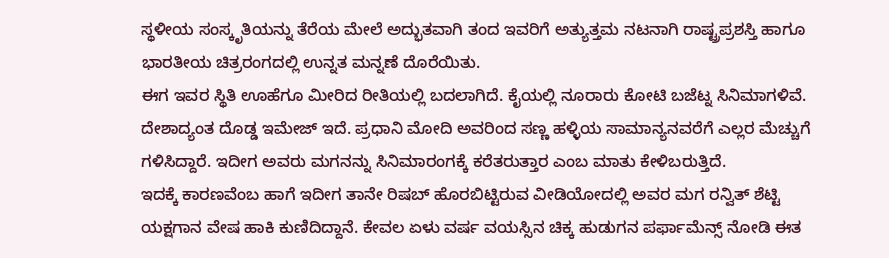ಸ್ಥಳೀಯ ಸಂಸ್ಕೃತಿಯನ್ನು ತೆರೆಯ ಮೇಲೆ ಅದ್ಭುತವಾಗಿ ತಂದ ಇವರಿಗೆ ಅತ್ಯುತ್ತಮ ನಟನಾಗಿ ರಾಷ್ಟ್ರಪ್ರಶಸ್ತಿ ಹಾಗೂ ಭಾರತೀಯ ಚಿತ್ರರಂಗದಲ್ಲಿ ಉನ್ನತ ಮನ್ನಣೆ ದೊರೆಯಿತು.
ಈಗ ಇವರ ಸ್ಥಿತಿ ಊಹೆಗೂ ಮೀರಿದ ರೀತಿಯಲ್ಲಿ ಬದಲಾಗಿದೆ. ಕೈಯಲ್ಲಿ ನೂರಾರು ಕೋಟಿ ಬಜೆಟ್ನ ಸಿನಿಮಾಗಳಿವೆ. ದೇಶಾದ್ಯಂತ ದೊಡ್ಡ ಇಮೇಜ್ ಇದೆ. ಪ್ರಧಾನಿ ಮೋದಿ ಅವರಿಂದ ಸಣ್ಣ ಹಳ್ಳಿಯ ಸಾಮಾನ್ಯನವರೆಗೆ ಎಲ್ಲರ ಮೆಚ್ಚುಗೆ ಗಳಿಸಿದ್ದಾರೆ. ಇದೀಗ ಅವರು ಮಗನನ್ನು ಸಿನಿಮಾರಂಗಕ್ಕೆ ಕರೆತರುತ್ತಾರ ಎಂಬ ಮಾತು ಕೇಳಿಬರುತ್ತಿದೆ.
ಇದಕ್ಕೆ ಕಾರಣವೆಂಬ ಹಾಗೆ ಇದೀಗ ತಾನೇ ರಿಷಬ್ ಹೊರಬಿಟ್ಟಿರುವ ವೀಡಿಯೋದಲ್ಲಿ ಅವರ ಮಗ ರನ್ವಿತ್ ಶೆಟ್ಟಿ ಯಕ್ಷಗಾನ ವೇಷ ಹಾಕಿ ಕುಣಿದಿದ್ದಾನೆ. ಕೇವಲ ಏಳು ವರ್ಷ ವಯಸ್ಸಿನ ಚಿಕ್ಕ ಹುಡುಗನ ಪರ್ಫಾಮೆನ್ಸ್ ನೋಡಿ ಈತ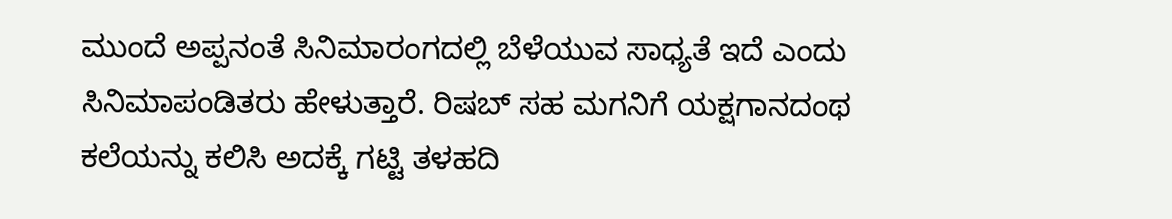ಮುಂದೆ ಅಪ್ಪನಂತೆ ಸಿನಿಮಾರಂಗದಲ್ಲಿ ಬೆಳೆಯುವ ಸಾಧ್ಯತೆ ಇದೆ ಎಂದು ಸಿನಿಮಾಪಂಡಿತರು ಹೇಳುತ್ತಾರೆ. ರಿಷಬ್ ಸಹ ಮಗನಿಗೆ ಯಕ್ಷಗಾನದಂಥ ಕಲೆಯನ್ನು ಕಲಿಸಿ ಅದಕ್ಕೆ ಗಟ್ಟಿ ತಳಹದಿ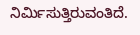ನಿರ್ಮಿಸುತ್ತಿರುವಂತಿದೆ.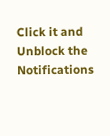Click it and Unblock the Notifications